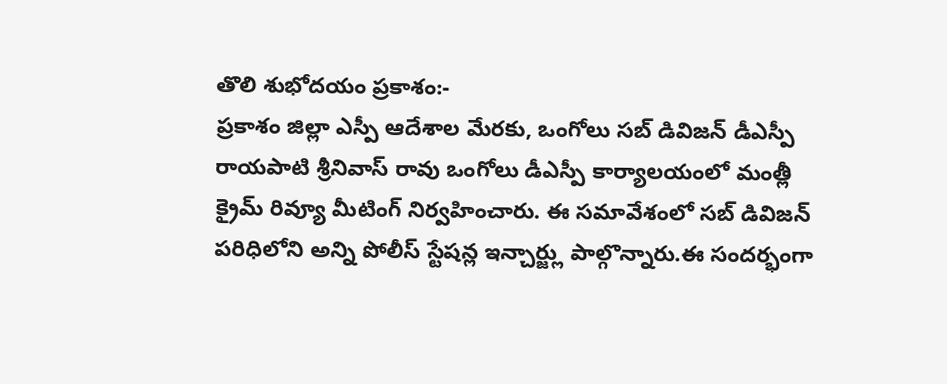తొలి శుభోదయం ప్రకాశం:-
ప్రకాశం జిల్లా ఎస్పీ ఆదేశాల మేరకు, ఒంగోలు సబ్ డివిజన్ డీఎస్పీ రాయపాటి శ్రీనివాస్ రావు ఒంగోలు డీఎస్పీ కార్యాలయంలో మంత్లీ క్రైమ్ రివ్యూ మీటింగ్ నిర్వహించారు. ఈ సమావేశంలో సబ్ డివిజన్ పరిధిలోని అన్ని పోలీస్ స్టేషన్ల ఇన్చార్జ్లు పాల్గొన్నారు.ఈ సందర్భంగా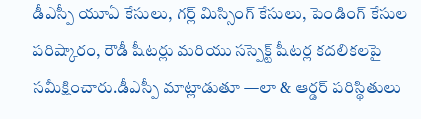డీఎస్పీ యూఏ కేసులు, గర్ల్ మిస్సింగ్ కేసులు, పెండింగ్ కేసుల పరిష్కారం, రౌడీ షీటర్లు మరియు సస్పెక్ట్ షీటర్ల కదలికలపై సమీక్షించారు.డీఎస్పీ మాట్లాడుతూ —లా & ఆర్డర్ పరిస్థితులు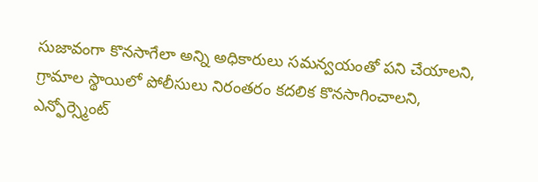సుజావంగా కొనసాగేలా అన్ని అధికారులు సమన్వయంతో పని చేయాలని,
గ్రామాల స్థాయిలో పోలీసులు నిరంతరం కదలిక కొనసాగించాలని,
ఎన్ఫోర్స్మెంట్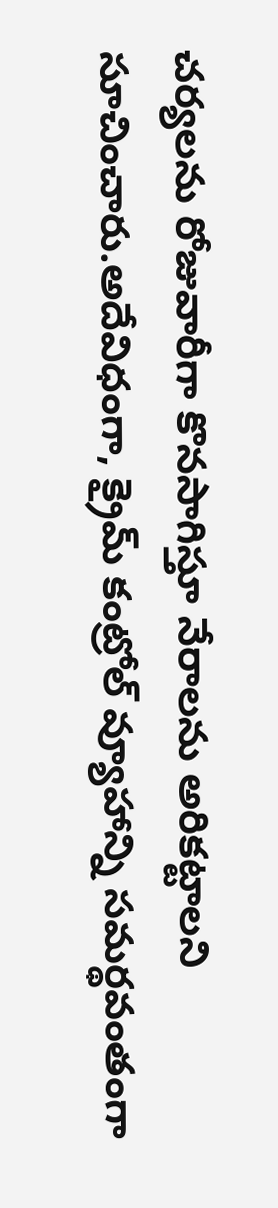చర్యలను రోజువారీగా కొనసాగిస్తూ నేరాలను అరికట్టాలని సూచించారు.అదేవిధంగా, క్రైమ్ కంట్రోల్ వ్యూహాన్ని సమర్థవంతంగా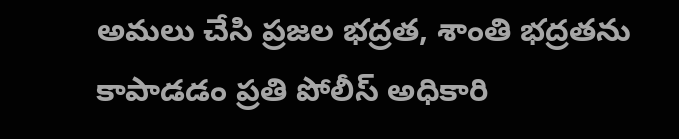అమలు చేసి ప్రజల భద్రత, శాంతి భద్రతను కాపాడడం ప్రతి పోలీస్ అధికారి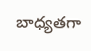బాధ్యతగా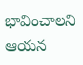భావించాలని ఆయన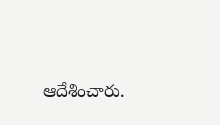ఆదేశించారు.